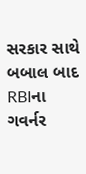સરકાર સાથે બબાલ બાદ RBIના ગવર્નર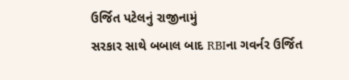ઉર્જિત પટેલનું રાજીનામું
સરકાર સાથે બબાલ બાદ RBIના ગવર્નર ઉર્જિત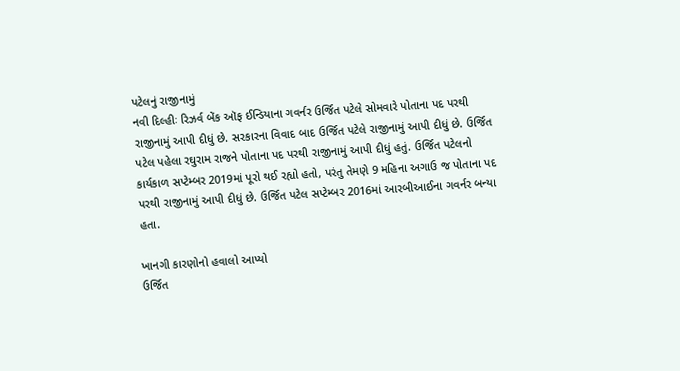પટેલનું રાજીનામું
નવી દિલ્હીઃ રિઝર્વ બેંક ઑફ ઈન્ડિયાના ગવર્નર ઉર્જિત પટેલે સોમવારે પોતાના પદ પરથી રાજીનામું આપી દીધું છે. સરકારના વિવાદ બાદ ઉર્જિત પટેલે રાજીનામું આપી દીધું છે. ઉર્જિત પટેલ પહેલા રઘુરામ રાજને પોતાના પદ પરથી રાજીનામું આપી દીધું હતું. ઉર્જિત પટેલનો કાર્યકાળ સપ્ટેમ્બર 2019માં પૂરો થઈ રહ્યો હતો, પરંતુ તેમણે 9 મહિના અગાઉ જ પોતાના પદ પરથી રાજીનામું આપી દીધું છે. ઉર્જિત પટેલ સપ્ટેમ્બર 2016માં આરબીઆઈના ગવર્નર બન્યા હતા.

ખાનગી કારણોનો હવાલો આપ્યો
ઉર્જિત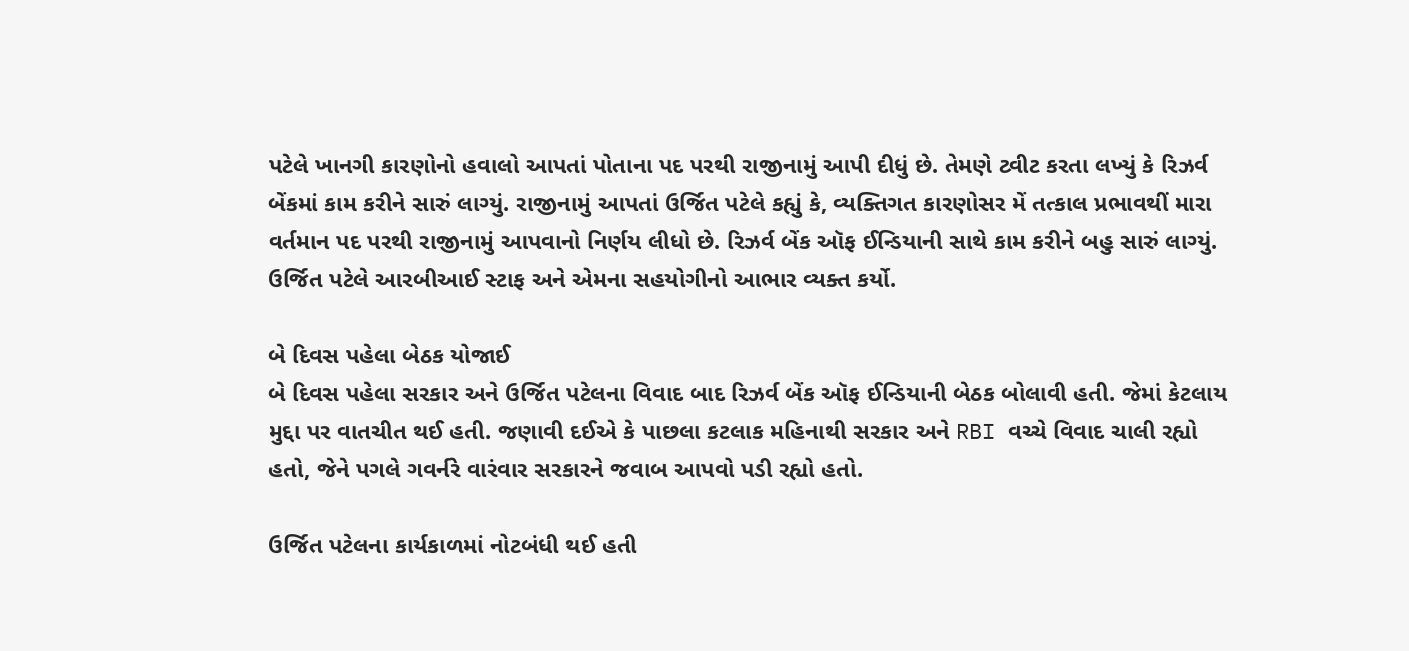પટેલે ખાનગી કારણોનો હવાલો આપતાં પોતાના પદ પરથી રાજીનામું આપી દીધું છે. તેમણે ટ્વીટ કરતા લખ્યું કે રિઝર્વ બેંકમાં કામ કરીને સારું લાગ્યું. રાજીનામું આપતાં ઉર્જિત પટેલે કહ્યું કે, વ્યક્તિગત કારણોસર મેં તત્કાલ પ્રભાવથીં મારા વર્તમાન પદ પરથી રાજીનામું આપવાનો નિર્ણય લીધો છે. રિઝર્વ બેંક ઑફ ઈન્ડિયાની સાથે કામ કરીને બહુ સારું લાગ્યું. ઉર્જિત પટેલે આરબીઆઈ સ્ટાફ અને એમના સહયોગીનો આભાર વ્યક્ત કર્યો.

બે દિવસ પહેલા બેઠક યોજાઈ
બે દિવસ પહેલા સરકાર અને ઉર્જિત પટેલના વિવાદ બાદ રિઝર્વ બેંક ઑફ ઈન્ડિયાની બેઠક બોલાવી હતી. જેમાં કેટલાય મુદ્દા પર વાતચીત થઈ હતી. જણાવી દઈએ કે પાછલા કટલાક મહિનાથી સરકાર અને RBI વચ્ચે વિવાદ ચાલી રહ્યો હતો, જેને પગલે ગવર્નરે વારંવાર સરકારને જવાબ આપવો પડી રહ્યો હતો.

ઉર્જિત પટેલના કાર્યકાળમાં નોટબંધી થઈ હતી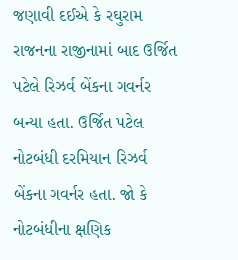જણાવી દઈએ કે રઘુરામ રાજનના રાજીનામાં બાદ ઉર્જિત પટેલે રિઝર્વ બેંકના ગવર્નર બન્યા હતા. ઉર્જિત પટેલ નોટબંધી દરમિયાન રિઝર્વ બેંકના ગવર્નર હતા. જો કે નોટબંધીના ક્ષણિક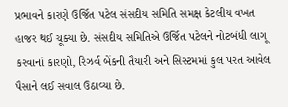પ્રભાવને કારણે ઉર્જિત પટેલ સંસદીય સમિતિ સમક્ષ કેટલીય વખત હાજર થઈ ચૂક્યા છે. સંસદીય સમિતિએ ઉર્જિત પટેલને નોટબંધી લાગૂ કરવાનાં કારણો, રિઝર્વ બેંકની તૈયારી અને સિસ્ટમમાં કુલ પરત આવેલ પૈસાને લઈ સવાલ ઉઠાવ્યા છે.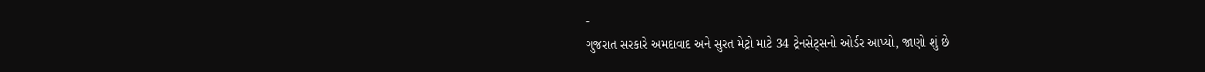-
ગુજરાત સરકારે અમદાવાદ અને સુરત મેટ્રો માટે 34 ટ્રેનસેટ્સનો ઓર્ડર આપ્યો, જાણો શું છે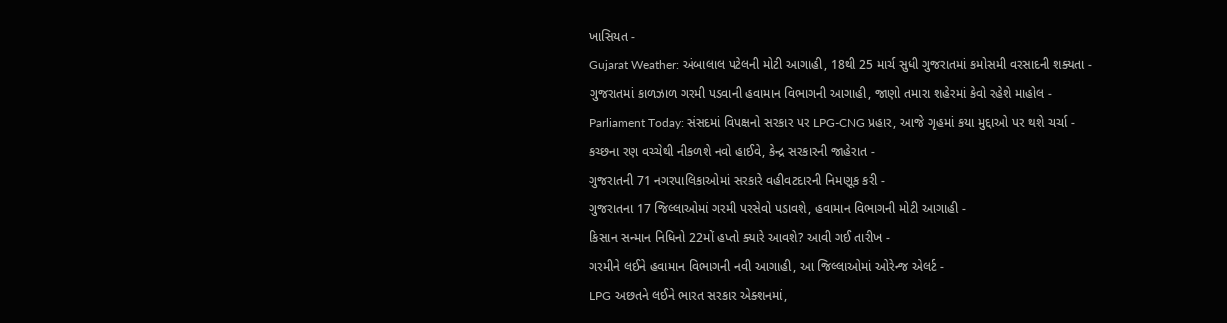ખાસિયત -
Gujarat Weather: અંબાલાલ પટેલની મોટી આગાહી, 18થી 25 માર્ચ સુધી ગુજરાતમાં કમોસમી વરસાદની શક્યતા -
ગુજરાતમાં કાળઝાળ ગરમી પડવાની હવામાન વિભાગની આગાહી, જાણો તમારા શહેરમાં કેવો રહેશે માહોલ -
Parliament Today: સંસદમાં વિપક્ષનો સરકાર પર LPG-CNG પ્રહાર, આજે ગૃહમાં કયા મુદ્દાઓ પર થશે ચર્ચા -
કચ્છના રણ વચ્ચેથી નીકળશે નવો હાઈવે, કેન્દ્ર સરકારની જાહેરાત -
ગુજરાતની 71 નગરપાલિકાઓમાં સરકારે વહીવટદારની નિમણૂક કરી -
ગુજરાતના 17 જિલ્લાઓમાં ગરમી પરસેવો પડાવશે, હવામાન વિભાગની મોટી આગાહી -
કિસાન સન્માન નિધિનો 22મોં હપ્તો ક્યારે આવશે? આવી ગઈ તારીખ -
ગરમીને લઈને હવામાન વિભાગની નવી આગાહી, આ જિલ્લાઓમાં ઓરેન્જ એલર્ટ -
LPG અછતને લઈને ભારત સરકાર એક્શનમાં,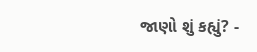જાણો શું કહ્યું? -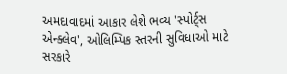અમદાવાદમાં આકાર લેશે ભવ્ય 'સ્પોર્ટ્સ એન્ક્લેવ', ઓલિમ્પિક સ્તરની સુવિધાઓ માટે સરકારે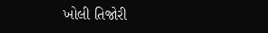ખોલી તિજોરી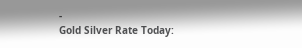-
Gold Silver Rate Today: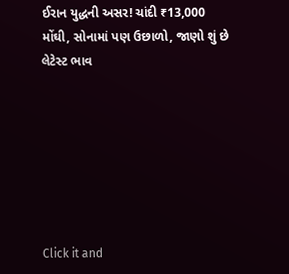ઈરાન યુદ્ધની અસર! ચાંદી ₹13,000 મોંઘી, સોનામાં પણ ઉછાળો, જાણો શું છે લેટેસ્ટ ભાવ







Click it and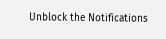Unblock the Notifications